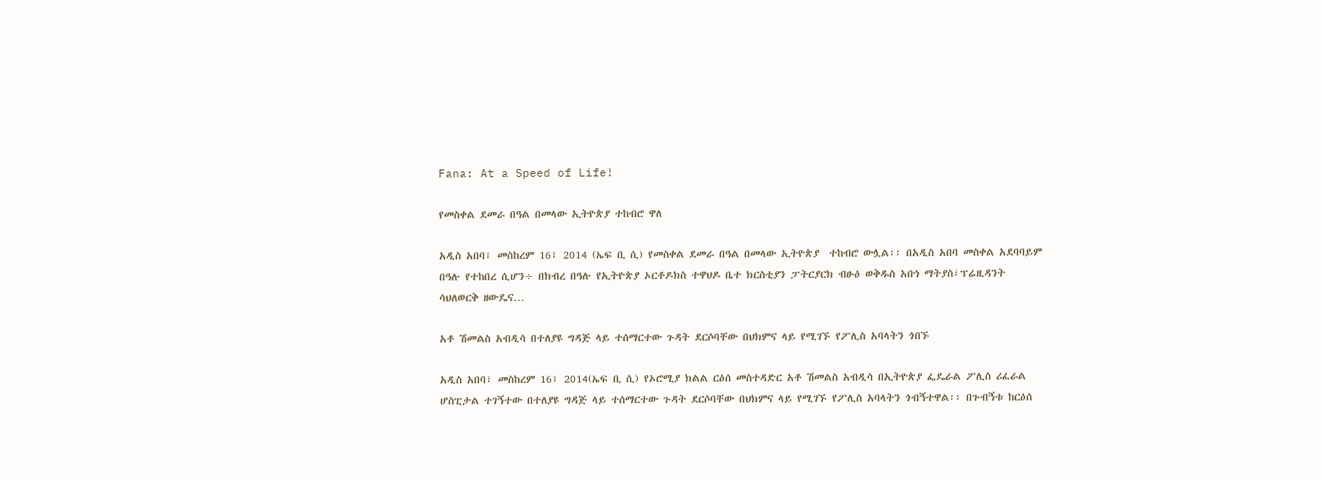Fana: At a Speed of Life!

የመስቀል ደመራ በዓል በመላው ኢትዮጵያ ተከብሮ ዋለ

አዲስ አበባ፣ መስከረም 16፣ 2014 (ኤፍ ቢ ሲ) የመስቀል ደመራ በዓል በመላው ኢትዮጵያ  ተከብሮ ውሏል፡፡ በአዲስ አበባ መስቀል አደባባይም በዓሉ የተከበረ ሲሆን÷ በክብረ በዓሉ የኢትዮጵያ ኦርቶዶክስ ተዋህዶ ቤተ ክርስቲያን ፓትርያርክ ብፁዕ ወቅዱስ አቡነ ማትያስ፣ፕሬዚዳንት ሳህለወርቅ ዘውዴና…

አቶ ሽመልስ አብዲሳ በተለያዩ ግዳጅ ላይ ተሰማርተው ጉዳት ደርሶባቸው በህክምና ላይ የሚገኙ የፖሊስ አባላትን ጎበኙ

አዲስ አበባ፣ መስከረም 16፣ 2014(ኤፍ ቢ ሲ) የኦሮሚያ ክልል ርዕሰ መስተዳድር አቶ ሽመልስ አብዲሳ በኢትዮጵያ ፌዴራል ፖሊስ ሪፈራል ሆስፒታል ተገኝተው በተለያዩ ግዳጅ ላይ ተሰማርተው ጉዳት ደርሶባቸው በህክምና ላይ የሚገኙ የፖሊስ አባላትን ጎብኝተዋል፡፡ በጉብኝቱ ከርዕሰ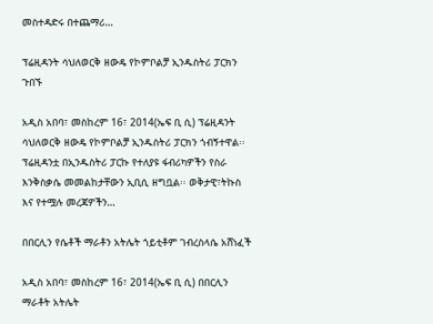መስተዳድሩ በተጨማሪ…

ፕሬዚዳንት ሳህለወርቅ ዘውዴ የኮምቦልቻ ኢንዱስትሪ ፓርክን ጉበኙ

አዲስ አበባ፣ መስከረም 16፣ 2014(ኤፍ ቢ ሲ) ፕሬዚዳንት ሳህለወርቅ ዘውዴ የኮምቦልቻ ኢንዱስትሪ ፓርክን ጎብኝተዋል፡፡ ፕሬዚዳንቷ በኢንዱስትሪ ፓርኩ የተለያዩ ፋብሪካዎችን የስራ እንቅስቃሴ መመልከታቸውን ኢቢሲ ዘግቧል፡፡ ወቅታዊ፣ትኩስ እና የተሟሉ መረጃዎችን…

በበርሊን የሴቶች ማራቶን አትሌት ጎይቲቶም ገብረስላሴ አሸነፈች

አዲስ አበባ፣ መስከረም 16፣ 2014(ኤፍ ቢ ሲ) በበርሊን ማራቶት አትሌት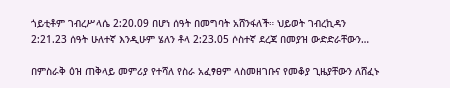ጎይቲቶም ገብረሥላሴ 2:20.09 በሆነ ሰዓት በመግባት አሸንፋለች። ህይወት ገብረኪዳን 2:21.23 ሰዓት ሁለተኛ እንዲሁም ሄለን ቶላ 2:23.05 ሶስተኛ ደረጃ በመያዝ ውድድራቸውን…

በምስራቅ ዕዝ ጠቅላይ መምሪያ የተሻለ የስራ አፈፃፀም ላስመዘገቡና የመቆያ ጊዜያቸውን ለሸፈኑ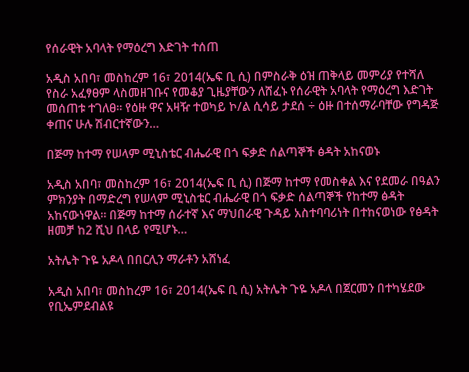የሰራዊት አባላት የማዕረግ እድገት ተሰጠ

አዲስ አበባ፣ መስከረም 16፣ 2014(ኤፍ ቢ ሲ) በምስራቅ ዕዝ ጠቅላይ መምሪያ የተሻለ የስራ አፈፃፀም ላስመዘገቡና የመቆያ ጊዜያቸውን ለሸፈኑ የሰራዊት አባላት የማዕረግ እድገት መሰጠቱ ተገለፀ፡፡ የዕዙ ዋና አዛዥ ተወካይ ኮ/ል ሲሳይ ታደሰ ÷ ዕዙ በተሰማራባቸው የግዳጅ ቀጠና ሁሉ ሽብርተኛውን…

በጅማ ከተማ የሠላም ሚኒስቴር ብሔራዊ በጎ ፍቃድ ሰልጣኞች ፅዳት አከናወኑ

አዲስ አበባ፣ መስከረም 16፣ 2014(ኤፍ ቢ ሲ) በጅማ ከተማ የመስቀል እና የደመራ በዓልን ምክንያት በማድረግ የሠላም ሚኒስቴር ብሔራዊ በጎ ፍቃድ ሰልጣኞች የከተማ ፅዳት አከናውነዋል። በጅማ ከተማ ሰራተኛ እና ማህበራዊ ጉዳይ አስተባባሪነት በተከናወነው የፅዳት ዘመቻ ከ2 ሺህ በላይ የሚሆኑ…

አትሌት ጉዬ አዶላ በበርሊን ማራቶን አሸነፈ

አዲስ አበባ፣ መስከረም 16፣ 2014(ኤፍ ቢ ሲ) አትሌት ጉዬ አዶላ በጀርመን በተካሄደው የቢኤምደብልዩ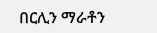በርሊን ማራቶን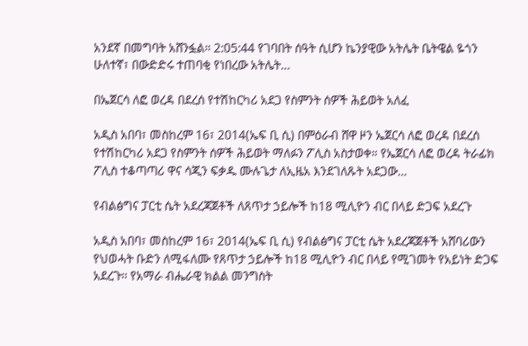አንደኛ በመግባት አሸንፏል። 2:05:44 የገባበት ሰዓት ሲሆን ኬንያዊው አትሌት ቤትዌል ዬጎን ሁለተኛ፣ በውድድሩ ተጠባቂ የነበረው አትሌት…

በኤጀርሳ ለፎ ወረዳ በደረሰ የተሽከርካሪ አደጋ የስምንት ሰዎች ሕይወት አለፈ

አዲስ አበባ፣ መስከረም 16፣ 2014(ኤፍ ቢ ሲ) በምዕራብ ሸዋ ዞን ኤጀርሳ ለፎ ወረዳ በደረሰ የተሽከርካሪ አደጋ የስምንት ሰዎች ሕይወት ማለፉን ፖሊስ አስታወቀ። የኤጀርሳ ለፎ ወረዳ ትራፊክ ፖሊስ ተቆጣጣሪ ዋና ሳጂን ፍቃዱ ሙሉጌታ ለኢዜአ እንደገለጹት አደጋው…

የብልፅግና ፓርቲ ሴት አደረጃጀቶች ለጸጥታ ኃይሎች ከ18 ሚሊዮን ብር በላይ ድጋፍ አደረጉ

አዲስ አበባ፣ መስከረም 16፣ 2014(ኤፍ ቢ ሲ) የብልፅግና ፓርቲ ሴት አደረጃጀቶች አሸባሪውን የህወሓት ቡድን ለሚፋለሙ የጸጥታ ኃይሎች ከ18 ሚሊዮን ብር በላይ የሚገመት የአይነት ድጋፍ አደረጉ፡፡ የአማራ ብሔራዊ ክልል መንግስት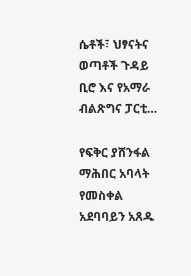ሴቶች፣ ህፃናትና ወጣቶች ጉዳይ ቢሮ እና የአማራ ብልጽግና ፓርቲ…

የፍቅር ያሸንፋል ማሕበር አባላት የመስቀል አደባባይን አጸዱ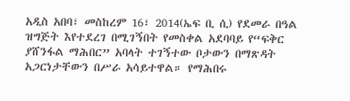አዲስ አበባ፣ መስከረም 16፣ 2014(ኤፍ ቢ ሲ) የደመራ በዓል ዝግጅት እየተደረገ በሚገኝበት የመስቀል አደባባይ የ“ፍቅር ያሸንፋል ማሕበር” አባላት ተገኝተው ቦታውን በማጽዳት አጋርነታቸውን በሥራ አሳይተዋል። የማሕበሩ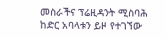መስራችና ፕሬዚዳንት ሚስባሕ ከድር አባላቱን ይዞ የተገኘው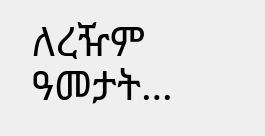ለረዥም ዓመታት…